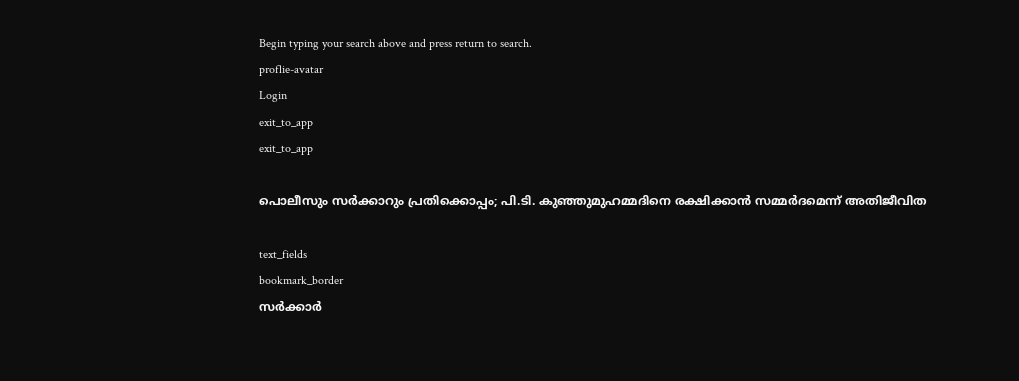Begin typing your search above and press return to search.
proflie-avatar
Login
exit_to_app
exit_to_app

പൊലീസും സർക്കാറും പ്രതിക്കൊപ്പം; പി.ടി. കുഞ്ഞുമുഹമ്മദിനെ രക്ഷിക്കാൻ സമ്മർദമെന്ന് അതിജീവിത

text_fields
bookmark_border
സര്‍ക്കാര്‍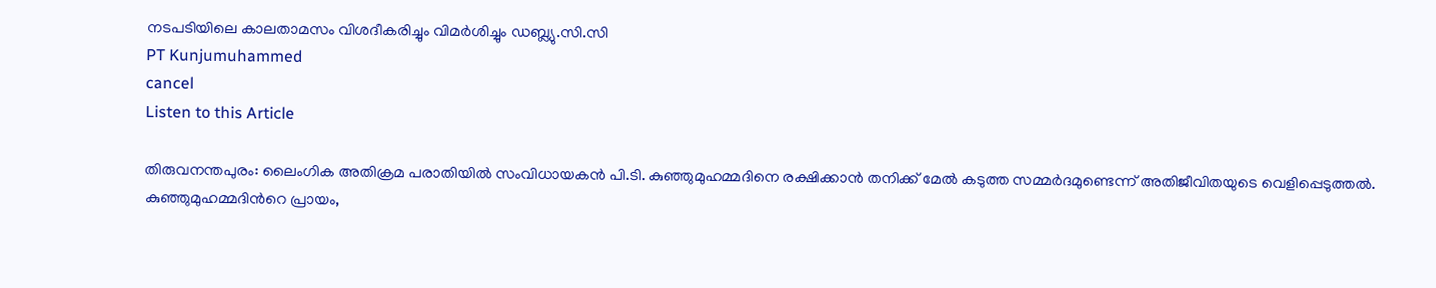നടപടിയിലെ കാലതാമസം വിശദീകരിച്ചും വിമര്‍ശിച്ചും ഡബ്ല്യു.സി.സി
PT Kunjumuhammed
cancel
Listen to this Article

തിരുവനന്തപുരം: ലൈംഗിക അതിക്രമ പരാതിയിൽ സംവിധായകൻ പി.ടി. കുഞ്ഞുമുഹമ്മദിനെ രക്ഷിക്കാൻ തനിക്ക് മേൽ കടുത്ത സമ്മർദമുണ്ടെന്ന് അതിജീവിതയുടെ വെളിപ്പെടുത്തൽ. കുഞ്ഞുമുഹമ്മദിന്‍റെ പ്രായം,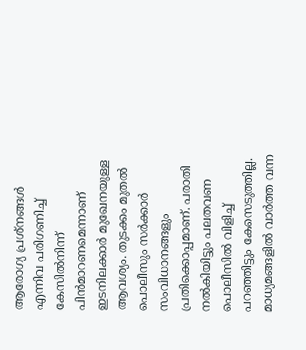ആരോഗ്യ പ്രശ്നങ്ങൾ എന്നിവ പരിഗണിച്ച് കേസിൽനിന്ന് പിൻമാറണമെന്നാണ് ഇടനിലക്കാർ മുഖേനയുള്ള ആവശ്യം. തുടക്കം മുതൽ പൊലീസും സർക്കാർ സംവിധാനങ്ങളും പ്രതിക്കൊപ്പമാണ്. പരാതി നൽകിയിട്ടും പലതവണ പൊലീസിൽ വിളിച്ച് പറഞ്ഞിട്ടും കേസെടുത്തില്ല. മാധ്യമങ്ങളിൽ വാർത്ത വന്ന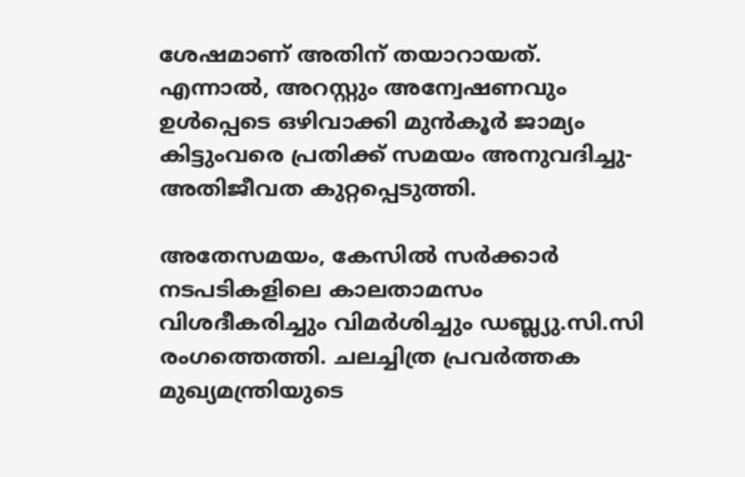ശേഷമാണ് അതിന് തയാറായത്. എന്നാൽ, അറസ്റ്റും അന്വേഷണവും ഉൾപ്പെടെ ഒഴിവാക്കി മുൻകൂർ ജാമ്യം കിട്ടുംവരെ പ്രതിക്ക് സമയം അനുവദിച്ചു- അതിജീവത കുറ്റപ്പെടുത്തി.

അതേസമയം, കേസില്‍ സര്‍ക്കാര്‍ നടപടികളിലെ കാലതാമസം വിശദീകരിച്ചും വിമര്‍ശിച്ചും ഡബ്ല്യു.സി.സി രംഗത്തെത്തി. ചലച്ചിത്ര പ്രവര്‍ത്തക മുഖ്യമന്ത്രിയുടെ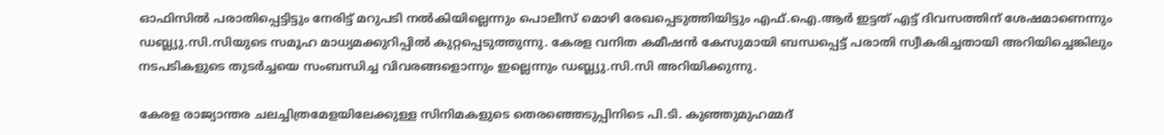ഓഫിസില്‍ പരാതിപ്പെട്ടിട്ടും നേരിട്ട് മറുപടി നല്‍കിയില്ലെന്നും പൊലീസ് മൊഴി രേഖപ്പെടുത്തിയിട്ടും എഫ്.ഐ.ആര്‍ ഇട്ടത് എട്ട് ദിവസത്തിന് ശേഷമാണെന്നും ഡബ്ല്യു.സി.സിയുടെ സമൂഹ മാധ്യമക്കുറിപ്പില്‍ കുറ്റപ്പെടുത്തുന്നു. കേരള വനിത കമീഷൻ കേസുമായി ബന്ധപ്പെട്ട് പരാതി സ്വീകരിച്ചതായി അറിയിച്ചെങ്കിലും നടപടികളുടെ തുടർച്ചയെ സംബന്ധിച്ച വിവരങ്ങളൊന്നും ഇല്ലെന്നും ഡബ്ല്യു.സി.സി അറിയിക്കുന്നു.

കേരള രാജ്യാന്തര ചലച്ചിത്രമേളയിലേക്കുള്ള സിനിമകളുടെ തെരഞ്ഞെടുപ്പിനിടെ പി.ടി. കുഞ്ഞുമുഹമ്മദ്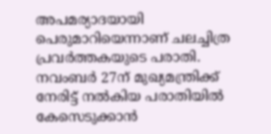അപമര്യാദയായി പെരുമാറിയെന്നാണ് ചലച്ചിത്ര പ്രവർത്തകയുടെ പരാതി. നവംബർ 27ന് മുഖ്യമന്ത്രിക്ക് നേരിട്ട് നൽകിയ പരാതിയിൽ കേസെടുക്കാൻ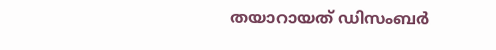തയാറായത് ഡിസംബർ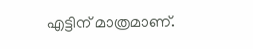എട്ടിന് മാത്രമാണ്.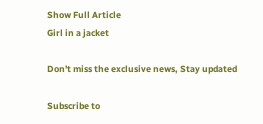Show Full Article
Girl in a jacket

Don't miss the exclusive news, Stay updated

Subscribe to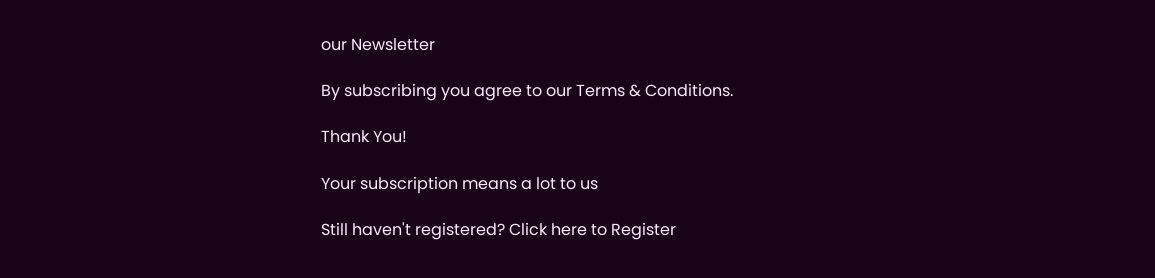our Newsletter

By subscribing you agree to our Terms & Conditions.

Thank You!

Your subscription means a lot to us

Still haven't registered? Click here to Register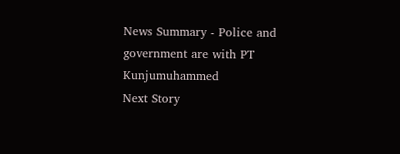News Summary - Police and government are with PT Kunjumuhammed
Next Story